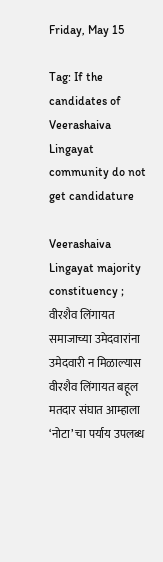Friday, May 15

Tag: If the candidates of Veerashaiva Lingayat community do not get candidature

Veerashaiva Lingayat majority constituency ; वीरशैव लिंगायत समाजाच्या उमेदवारांना उमेदवारी न मिळाल्यास वीरशैव लिंगायत बहूल मतदार संघात आम्हाला ‘नोटा’ चा पर्याय उपलब्ध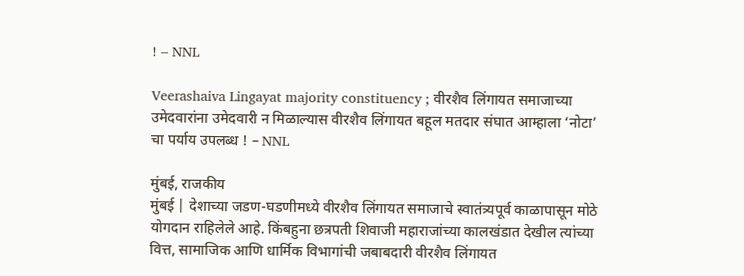! – NNL

Veerashaiva Lingayat majority constituency ; वीरशैव लिंगायत समाजाच्या उमेदवारांना उमेदवारी न मिळाल्यास वीरशैव लिंगायत बहूल मतदार संघात आम्हाला ‘नोटा’ चा पर्याय उपलब्ध ! – NNL

मुंबई, राजकीय
मुंबई | देशाच्या जडण-घडणीमध्ये वीरशैव लिंगायत समाजाचे स्वातंत्र्यपूर्व काळापासून मोठे योगदान राहिलेले आहे. किंबहुना छत्रपती शिवाजी महाराजांच्या कालखंडात देखील त्यांच्या वित्त, सामाजिक आणि धार्मिक विभागांची जबाबदारी वीरशैव लिंगायत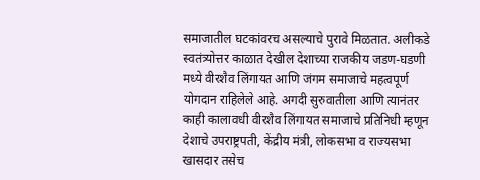समाजातील घटकांवरच असल्याचे पुरावे मिळतात. अलीकडे स्वतंत्र्योत्तर काळात देखील देशाच्या राजकीय जडण-घडणी मध्ये वीरशैव लिंगायत आणि जंगम समाजाचे महत्वपूर्ण योगदान राहिलेले आहे. अगदी सुरुवातीला आणि त्यानंतर काही कालावधी वीरशैव लिंगायत समाजाचे प्रतिनिधी म्हणून देशाचे उपराष्ट्रपती, केंद्रीय मंत्री, लोकसभा व राज्यसभा खासदार तसेच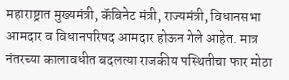महाराष्ट्रात मुख्यमंत्री, कॅबिनेट मंत्री, राज्यमंत्री, विधानसभा आमदार व विधानपरिषद आमदार होऊन गेले आहेत. मात्र नंतरच्या कालावधीत बदलत्या राजकीय पस्थितीचा फार मोठा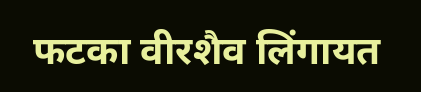फटका वीरशैव लिंगायत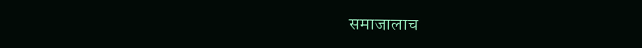समाजालाच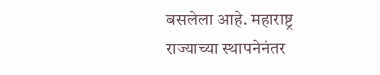बसलेला आहे. महाराष्ट्र राज्याच्या स्थापनेनंतर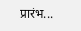प्रारंभ...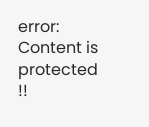error: Content is protected !!